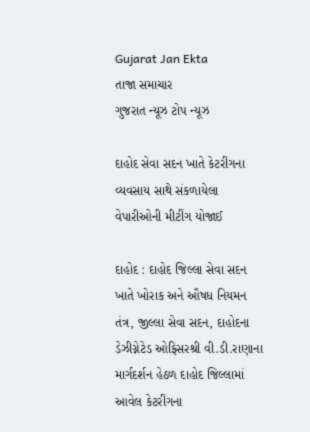Gujarat Jan Ekta
તાજા સમાચાર
ગુજરાત ન્યૂઝ ટોપ ન્યૂઝ

દાહોદ સેવા સદન ખાતે કેટરીંગના વ્યવસાય સાથે સંકળાયેલા વેપારીઓની મીટીંગ યોજાઈ

દાહોદ : દાહોદ જિલ્લા સેવા સદન ખાતે ખોરાક અને ઔષધ નિયમન તંત્ર, જીલ્લા સેવા સદન, દાહોદના ડેઝીગ્નેટેડ ઓફિસરશ્રી વી.ડી.રાણાના માર્ગદર્શન હેઠળ દાહોદ જિલ્લામાં આવેલ કેટરીંગના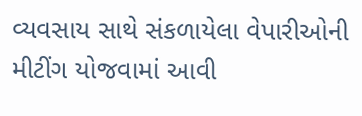વ્યવસાય સાથે સંકળાયેલા વેપારીઓની મીટીંગ યોજવામાં આવી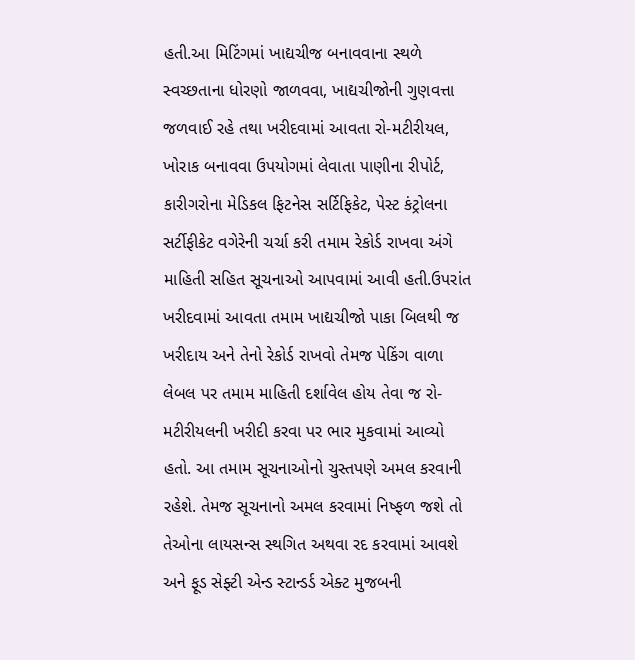હતી.આ મિટિંગમાં ખાદ્યચીજ બનાવવાના સ્થળે સ્વચ્છતાના ધોરણો જાળવવા, ખાદ્યચીજોની ગુણવત્તા જળવાઈ રહે તથા ખરીદવામાં આવતા રો-મટીરીયલ, ખોરાક બનાવવા ઉપયોગમાં લેવાતા પાણીના રીપોર્ટ, કારીગરોના મેડિકલ ફિટનેસ સર્ટિફિકેટ, પેસ્ટ કંટ્રોલના સર્ટીફીકેટ વગેરેની ચર્ચા કરી તમામ રેકોર્ડ રાખવા અંગે માહિતી સહિત સૂચનાઓ આપવામાં આવી હતી.ઉપરાંત ખરીદવામાં આવતા તમામ ખાદ્યચીજો પાકા બિલથી જ ખરીદાય અને તેનો રેકોર્ડ રાખવો તેમજ પેકિંગ વાળા લેબલ પર તમામ માહિતી દર્શાવેલ હોય તેવા જ રો-મટીરીયલની ખરીદી કરવા પર ભાર મુકવામાં આવ્યો હતો. આ તમામ સૂચનાઓનો ચુસ્તપણે અમલ કરવાની રહેશે. તેમજ સૂચનાનો અમલ કરવામાં નિષ્ફળ જશે તો તેઓના લાયસન્સ સ્થગિત અથવા રદ કરવામાં આવશે અને ફૂડ સેફ્ટી એન્ડ સ્ટાન્ડર્ડ એક્ટ મુજબની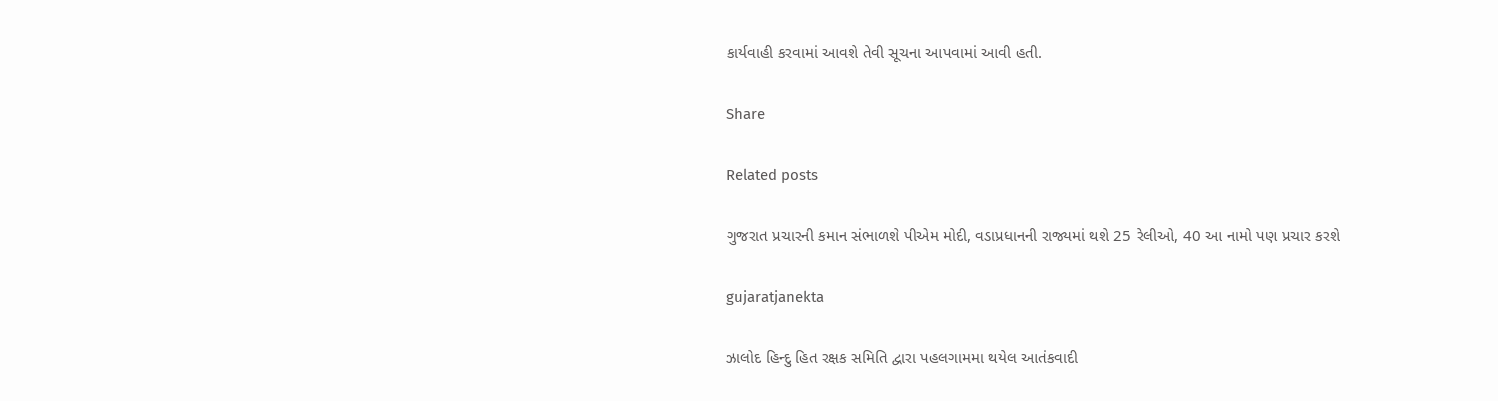કાર્યવાહી કરવામાં આવશે તેવી સૂચના આપવામાં આવી હતી.

Share

Related posts

ગુજરાત પ્રચારની કમાન સંભાળશે પીએમ મોદી, વડાપ્રધાનની રાજ્યમાં થશે 25 રેલીઓ, 40 આ નામો પણ પ્રચાર કરશે

gujaratjanekta

ઝાલોદ હિન્દુ હિત રક્ષક સમિતિ દ્વારા પહલગામમા થયેલ આતંકવાદી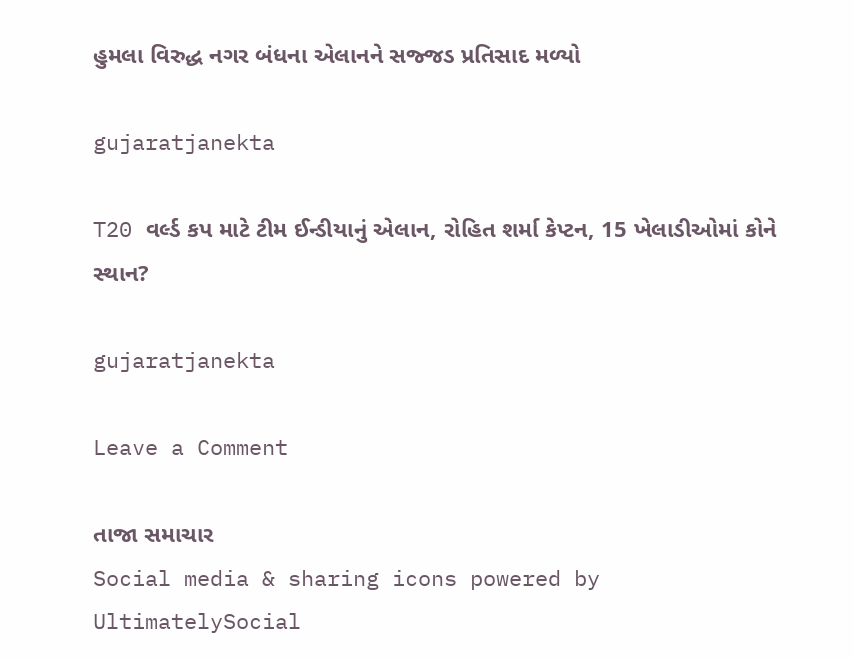હુમલા વિરુદ્ધ નગર બંધના એલાનને સજ્જડ પ્રતિસાદ મળ્યો

gujaratjanekta

T20 વર્લ્ડ કપ માટે ટીમ ઈન્ડીયાનું એલાન, રોહિત શર્મા કેપ્ટન, 15 ખેલાડીઓમાં કોને સ્થાન?

gujaratjanekta

Leave a Comment

તાજા સમાચાર
Social media & sharing icons powered by UltimatelySocial